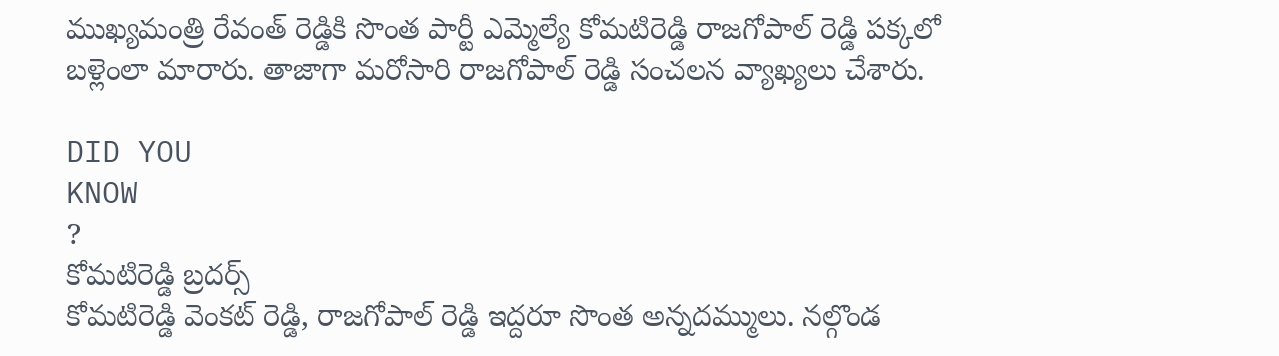ముఖ్యమంత్రి రేవంత్ రెడ్డికి సొంత పార్టీ ఎమ్మెల్యే కోమటిరెడ్డి రాజగోపాల్ రెడ్డి పక్కలో బళ్లెంలా మారారు. తాజాగా మరోసారి రాజగోపాల్ రెడ్డి సంచలన వ్యాఖ్యలు చేశారు.

DID YOU
KNOW
?
కోమటిరెడ్డి బ్రదర్స్
కోమటిరెడ్డి వెంకట్ రెడ్డి, రాజగోపాల్ రెడ్డి ఇద్దరూ సొంత అన్నదమ్ములు. నల్గొండ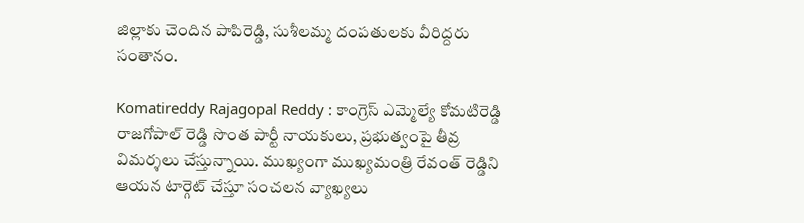జిల్లాకు చెందిన పాపిరెడ్డి, సుశీలమ్మ దంపతులకు వీరిద్దరు సంతానం.

Komatireddy Rajagopal Reddy : కాంగ్రెస్ ఎమ్మెల్యే కోమటిరెడ్డి రాజగోపాల్ రెడ్డి సొంత పార్టీ నాయకులు, ప్రభుత్వంపై తీవ్ర విమర్శలు చేస్తున్నాయి. ముఖ్యంగా ముఖ్యమంత్రి రేవంత్ రెడ్డిని ఆయన టార్గెట్ చేస్తూ సంచలన వ్యాఖ్యలు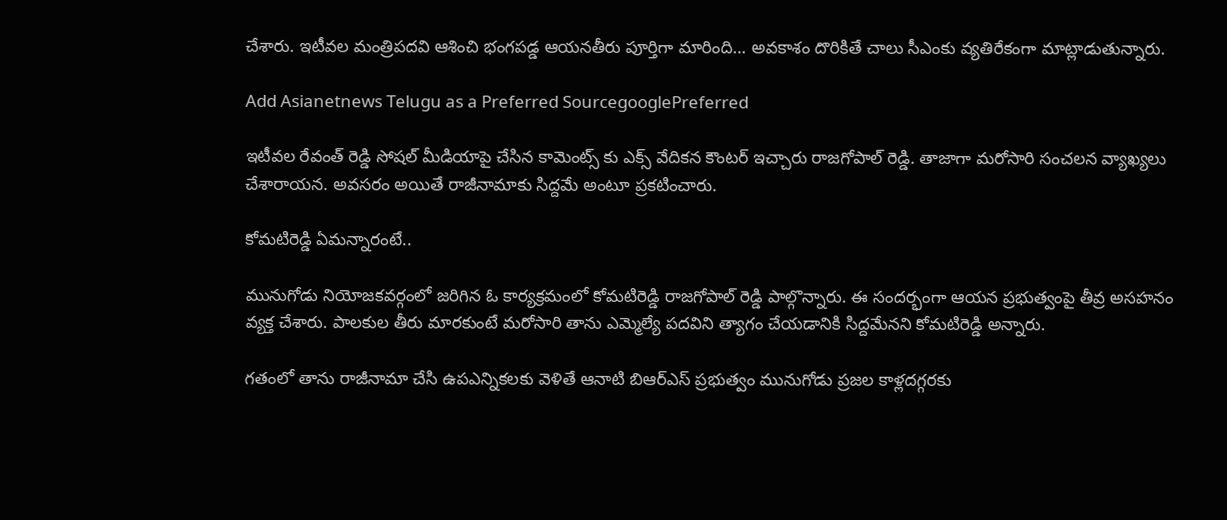చేశారు. ఇటీవల మంత్రిపదవి ఆశించి భంగపడ్డ ఆయనతీరు పూర్తిగా మారింది… అవకాశం దొరికితే చాలు సీఎంకు వ్యతిరేకంగా మాట్లాడుతున్నారు.

Add Asianetnews Telugu as a Preferred SourcegooglePreferred

ఇటీవల రేవంత్ రెడ్డి సోషల్ మీడియాపై చేసిన కామెంట్స్ కు ఎక్స్ వేదికన కౌంటర్ ఇచ్చారు రాజగోపాల్ రెడ్డి. తాజాగా మరోసారి సంచలన వ్యాఖ్యలు చేశారాయన. అవసరం అయితే రాజీనామాకు సిద్దమే అంటూ ప్రకటించారు.

కోమటిరెడ్డి ఏమన్నారంటే..

మునుగోడు నియోజకవర్గంలో జరిగిన ఓ కార్యక్రమంలో కోమటిరెడ్డి రాజగోపాల్ రెడ్డి పాల్గొన్నారు. ఈ సందర్భంగా ఆయన ప్రభుత్వంపై తీవ్ర అసహనం వ్యక్త చేశారు. పాలకుల తీరు మారకుంటే మరోసారి తాను ఎమ్మెల్యే పదవిని త్యాగం చేయడానికి సిద్దమేనని కోమటిరెడ్డి అన్నారు.

గతంలో తాను రాజీనామా చేసి ఉపఎన్నికలకు వెళితే ఆనాటి బిఆర్ఎస్ ప్రభుత్వం మునుగోడు ప్రజల కాళ్లదగ్గరకు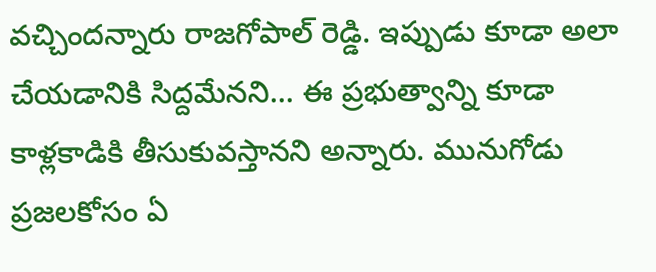వచ్చిందన్నారు రాజగోపాల్ రెడ్డి. ఇప్పుడు కూడా అలా చేయడానికి సిద్దమేనని... ఈ ప్రభుత్వాన్ని కూడా కాళ్లకాడికి తీసుకువస్తానని అన్నారు. మునుగోడు ప్రజలకోసం ఏ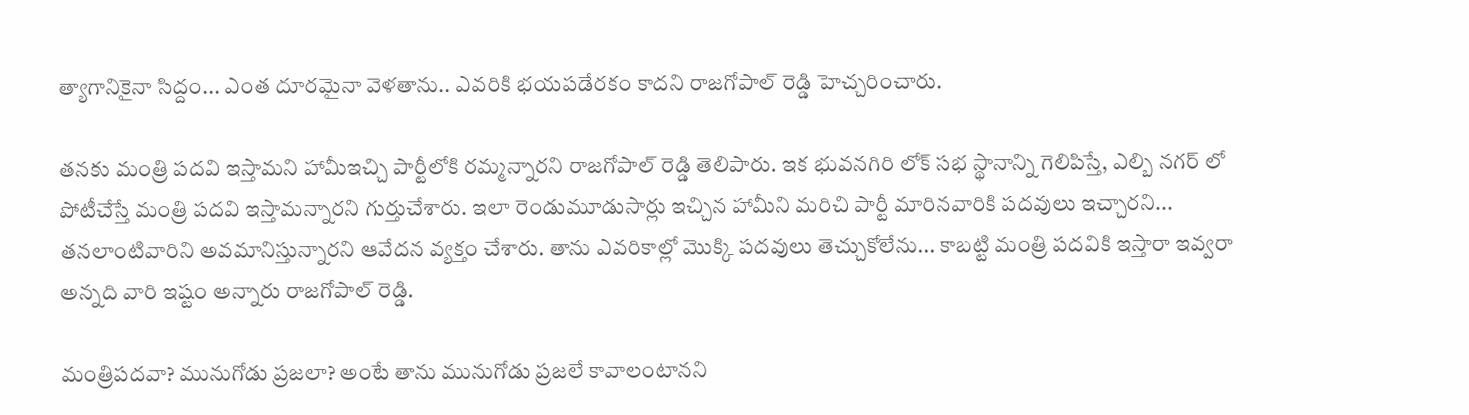త్యాగానికైనా సిద్దం... ఎంత దూరమైనా వెళతాను.. ఎవరికి భయపడేరకం కాదని రాజగోపాల్ రెడ్డి హెచ్చరించారు.

తనకు మంత్రి పదవి ఇస్తామని హామీఇచ్చి పార్టీలోకి రమ్మన్నారని రాజగోపాల్ రెడ్డి తెలిపారు. ఇక భువనగిరి లోక్ సభ స్థానాన్ని గెలిపిస్తే, ఎల్బి నగర్ లో పోటీచేస్తే మంత్రి పదవి ఇస్తామన్నారని గుర్తుచేశారు. ఇలా రెండుమూడుసార్లు ఇచ్చిన హామీని మరిచి పార్టీ మారినవారికి పదవులు ఇచ్చారని... తనలాంటివారిని అవమానిస్తున్నారని ఆవేదన వ్యక్తం చేశారు. తాను ఎవరికాల్లో మొక్కి పదవులు తెచ్చుకోలేను... కాబట్టి మంత్రి పదవికి ఇస్తారా ఇవ్వరా అన్నది వారి ఇష్టం అన్నారు రాజగోపాల్ రెడ్డి.

మంత్రిపదవా? మునుగోడు ప్రజలా? అంటే తాను మునుగోడు ప్రజలే కావాలంటానని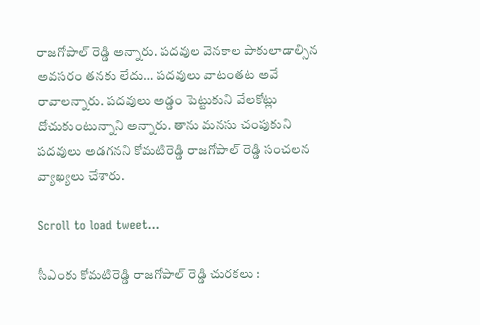రాజగోపాల్ రెడ్డి అన్నారు. పదవుల వెనకాల పాకులాడాల్సిన అవసరం తనకు లేదు… పదవులు వాటంతట అవే రావాలన్నారు. పదవులు అడ్డం పెట్టుకుని వేలకోట్లు దోచుకుంటున్నాని అన్నారు. తాను మనసు చంపుకుని పదవులు అడగనని కోమటిరెడ్డి రాజగోపాల్ రెడ్డి సంచలన వ్యాఖ్యలు చేశారు.

Scroll to load tweet…

సీఎంకు కోమటిరెడ్డి రాజగోపాల్ రెడ్డి చురకలు :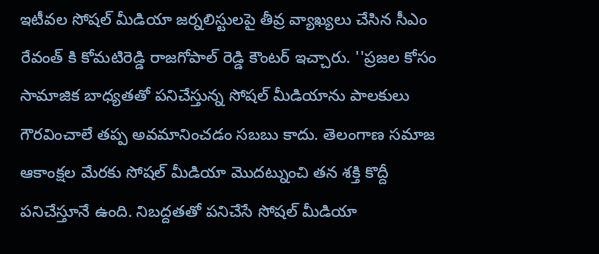ఇటీవల సోషల్ మీడియా జర్నలిస్టులపై తీవ్ర వ్యాఖ్యలు చేసిన సీఎం రేవంత్ కి కోమటిరెడ్డి రాజగోపాల్ రెడ్డి కౌంటర్ ఇచ్చారు. ''ప్ర‌జ‌ల కోసం సామాజిక బాధ్య‌త‌తో ప‌నిచేస్తున్న సోష‌ల్ మీడియాను పాల‌కులు గౌర‌వించాలే త‌ప్ప‌ అవ‌మానించ‌డం స‌బ‌బు కాదు. తెలంగాణ స‌మాజ‌ ఆకాంక్ష‌ల మేర‌కు సోష‌ల్ మీడియా మొద‌ట్నుంచి త‌న శ‌క్తి కొద్దీ ప‌నిచేస్తూనే ఉంది. నిబ‌ద్ద‌త‌తో ప‌నిచేసే సోష‌ల్ మీడియా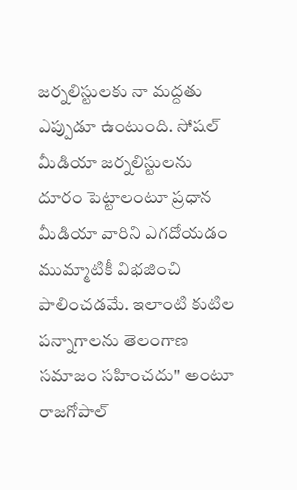జ‌ర్న‌లిస్టుల‌కు నా మ‌ద్ద‌తు ఎప్పుడూ ఉంటుంది. సోష‌ల్ మీడియా జ‌ర్న‌లిస్టుల‌ను దూరం పెట్టాలంటూ ప్ర‌ధాన మీడియా వారిని ఎగ‌దోయ‌డం ముమ్మాటికీ విభ‌జించి పాలించ‌డ‌మే. ఇలాంటి కుటిల ప‌న్నాగాల‌ను తెలంగాణ స‌మాజం స‌హించ‌దు'' అంటూ రాజగోపాల్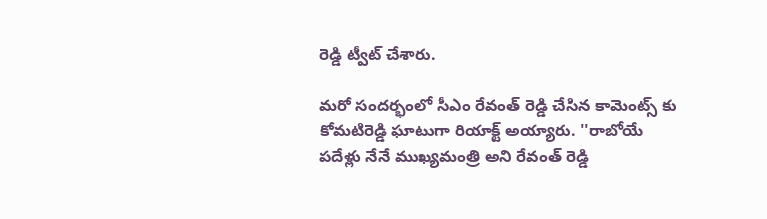రెడ్డి ట్వీట్ చేశారు.

మరో సందర్భంలో సీఎం రేవంత్ రెడ్డి చేసిన కామెంట్స్ కు కోమటిరెడ్డి ఘాటుగా రియాక్ట్ అయ్యారు. ''రాబోయే పదేళ్లు నేనే ముఖ్యమంత్రి అని రేవంత్ రెడ్డి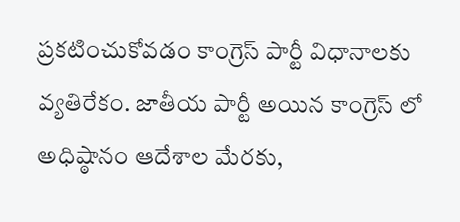ప్రకటించుకోవడం కాంగ్రెస్ పార్టీ విధానాలకు వ్యతిరేకం. జాతీయ పార్టీ అయిన కాంగ్రెస్ లో అధిష్ఠానం ఆదేశాల మేరకు,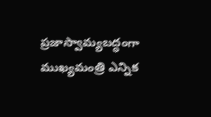ప్రజాస్వామ్యబద్ధంగా ముఖ్యమంత్రి ఎన్నిక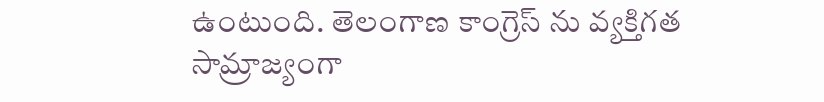ఉంటుంది. తెలంగాణ కాంగ్రెస్ ను వ్యక్తిగత సామ్రాజ్యంగా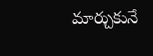మార్చుకునే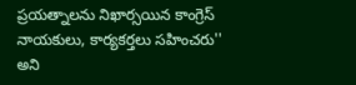ప్రయత్నాలను నిఖార్సయిన కాంగ్రెస్ నాయకులు, కార్యకర్తలు సహించరు'' అని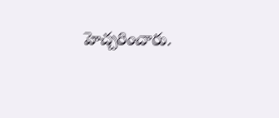హెచ్చరించారు.